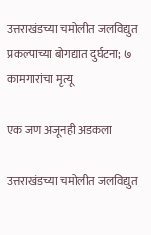उत्तराखंडच्या चमोलीत जलविद्युत प्रकल्पाच्या बोगद्यात दुर्घटना; ७ कामगारांचा मृत्यू

एक जण अजूनही अडकला

उत्तराखंडच्या चमोलीत जलविद्युत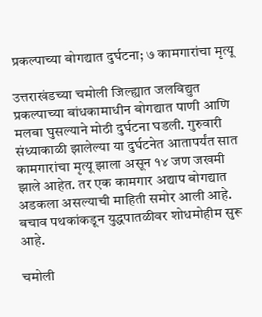प्रकल्पाच्या बोगद्यात दुर्घटना; ७ कामगारांचा मृत्यू

उत्तराखंडच्या चमोली जिल्ह्यात जलविद्युत प्रकल्पाच्या बांधकामाधीन बोगद्यात पाणी आणि मलबा घुसल्याने मोठी दुर्घटना घडली. गुरुवारी संध्याकाळी झालेल्या या दुर्घटनेत आतापर्यंत सात कामगारांचा मृत्यू झाला असून १४ जण जखमी झाले आहेत. तर एक कामगार अद्याप बोगद्यात अडकला असल्याची माहिती समोर आली आहे. बचाव पथकांकडून युद्धपातळीवर शोधमोहीम सुरू आहे.

चमोली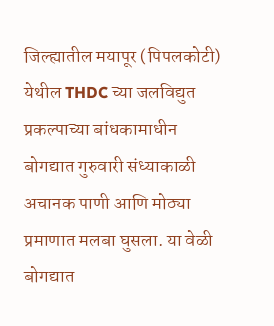जिल्ह्यातील मयापूर (पिपलकोटी) येथील THDC च्या जलविद्युत प्रकल्पाच्या बांधकामाधीन बोगद्यात गुरुवारी संध्याकाळी अचानक पाणी आणि मोठ्या प्रमाणात मलबा घुसला. या वेळी बोगद्यात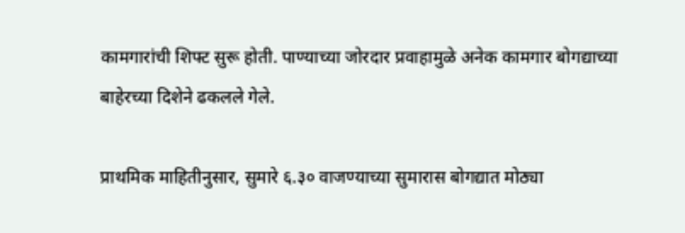कामगारांची शिफ्ट सुरू होती. पाण्याच्या जोरदार प्रवाहामुळे अनेक कामगार बोगद्याच्या बाहेरच्या दिशेने ढकलले गेले.

प्राथमिक माहितीनुसार, सुमारे ६.३० वाजण्याच्या सुमारास बोगद्यात मोठ्या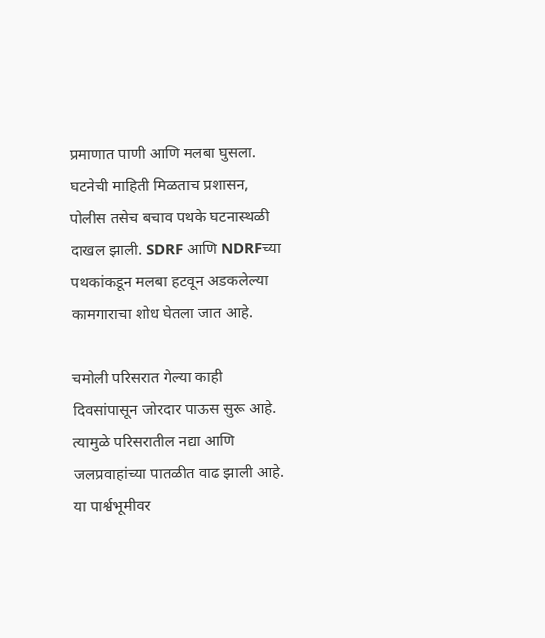प्रमाणात पाणी आणि मलबा घुसला. घटनेची माहिती मिळताच प्रशासन, पोलीस तसेच बचाव पथके घटनास्थळी दाखल झाली. SDRF आणि NDRFच्या पथकांकडून मलबा हटवून अडकलेल्या कामगाराचा शोध घेतला जात आहे.

चमोली परिसरात गेल्या काही दिवसांपासून जोरदार पाऊस सुरू आहे. त्यामुळे परिसरातील नद्या आणि जलप्रवाहांच्या पातळीत वाढ झाली आहे. या पार्श्वभूमीवर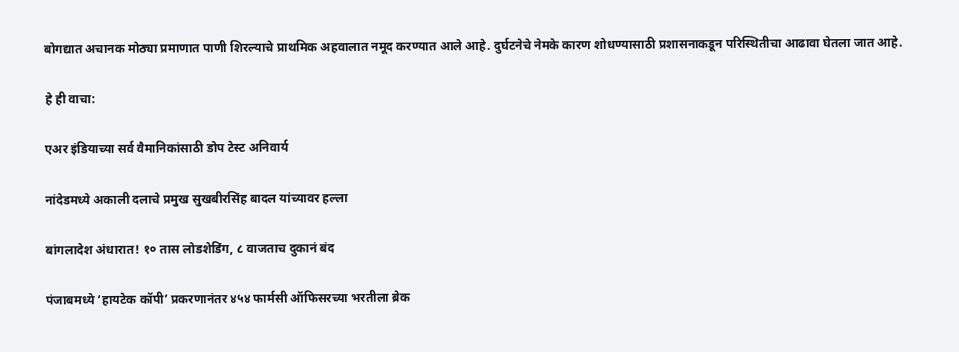बोगद्यात अचानक मोठ्या प्रमाणात पाणी शिरल्याचे प्राथमिक अहवालात नमूद करण्यात आले आहे. दुर्घटनेचे नेमके कारण शोधण्यासाठी प्रशासनाकडून परिस्थितीचा आढावा घेतला जात आहे.

हे ही वाचा:

एअर इंडियाच्या सर्व वैमानिकांसाठी डोप टेस्ट अनिवार्य

नांदेडमध्ये अकाली दलाचे प्रमुख सुखबीरसिंह बादल यांच्यावर हल्ला

बांगलादेश अंधारात! १० तास लोडशेडिंग, ८ वाजताच दुकानं बंद

पंजाबमध्ये ‘हायटेक कॉपी’ प्रकरणानंतर ४५४ फार्मसी ऑफिसरच्या भरतीला ब्रेक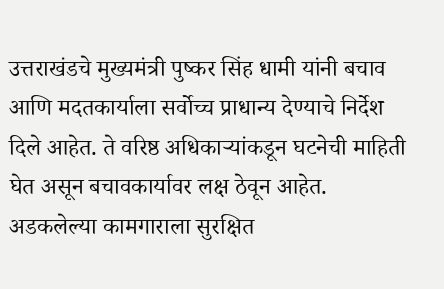उत्तराखंडचे मुख्यमंत्री पुष्कर सिंह धामी यांनी बचाव आणि मदतकार्याला सर्वोच्च प्राधान्य देण्याचे निर्देश दिले आहेत. ते वरिष्ठ अधिकाऱ्यांकडून घटनेची माहिती घेत असून बचावकार्यावर लक्ष ठेवून आहेत. अडकलेल्या कामगाराला सुरक्षित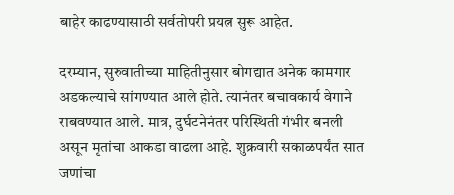बाहेर काढण्यासाठी सर्वतोपरी प्रयत्न सुरू आहेत.

दरम्यान, सुरुवातीच्या माहितीनुसार बोगद्यात अनेक कामगार अडकल्याचे सांगण्यात आले होते. त्यानंतर बचावकार्य वेगाने राबवण्यात आले. मात्र, दुर्घटनेनंतर परिस्थिती गंभीर बनली असून मृतांचा आकडा वाढला आहे. शुक्रवारी सकाळपर्यंत सात जणांचा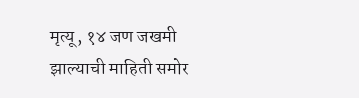मृत्यू, १४ जण जखमी झाल्याची माहिती समोर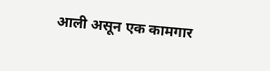आली असून एक कामगार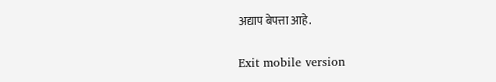अद्याप बेपत्ता आहे.

Exit mobile version